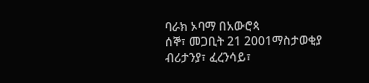ባራክ ኦባማ በአውሮጳ
ሰኞ፣ መጋቢት 21 2001ማስታወቂያ
ብሪታንያ፣ ፈረንሳይ፣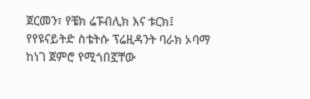ጀርመን፣ የቼክ ሬፑብሊክ እና ቱርክ፤ የየዩናይትድ ስቴትሱ ፕሬዚዳንት ባራክ ኦባማ ከነገ ጀምሮ የሚጎበኟቸው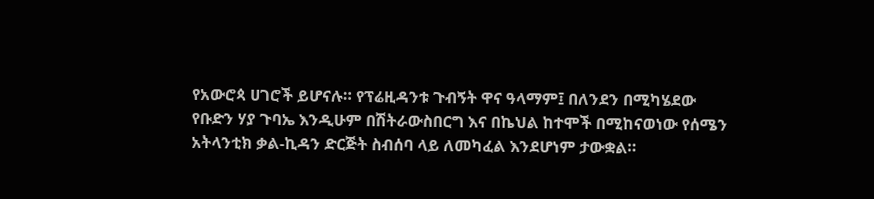የአውሮጳ ሀገሮች ይሆናሉ። የፕሬዚዳንቱ ጉብኝት ዋና ዓላማም፤ በለንደን በሚካሄደው የቡድን ሃያ ጉባኤ እንዲሁም በሽትራውስበርግ እና በኬህል ከተሞች በሚከናወነው የሰሜን አትላንቲክ ቃል-ኪዳን ድርጅት ስብሰባ ላይ ለመካፈል እንደሆነም ታውቋል።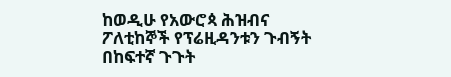ከወዲሁ የአውሮጳ ሕዝብና ፖለቲከኞች የፕሬዚዳንቱን ጉብኝት በከፍተኛ ጉጉት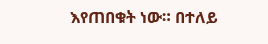እየጠበቁት ነው። በተለይ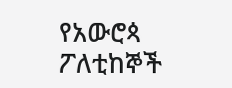የአውሮጳ ፖለቲከኞች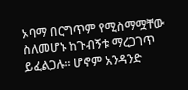ኦባማ በርግጥም የሚስማሟቸው ስለመሆኑ ከጉብኝቱ ማረጋገጥ ይፈልጋሉ። ሆኖም አንዳንድ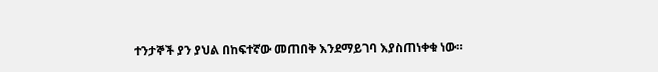ተንታኞች ያን ያህል በከፍተኛው መጠበቅ እንደማይገባ እያስጠነቀቁ ነው።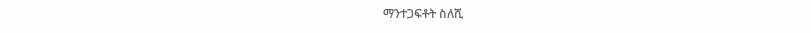ማንተጋፍቶት ስለሺ